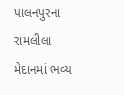પાલનપુરના રામલીલા મેદાનમાં ભવ્ય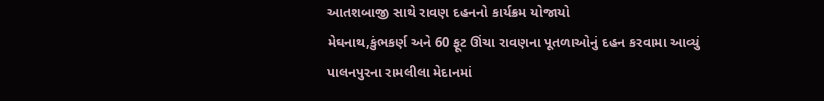આતશબાજી સાથે રાવણ દહનનો કાર્યક્રમ યોજાયો
મેઘનાથ,કુંભકર્ણ અને 60 ફૂટ ઊંચા રાવણના પૂતળાઓનું દહન કરવામા આવ્યું
પાલનપુરના રામલીલા મેદાનમાં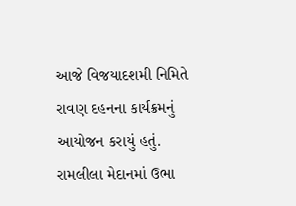આજે વિજયાદશમી નિમિતે રાવણ દહનના કાર્યક્રમનું આયોજન કરાયું હતું.
રામલીલા મેદાનમાં ઉભા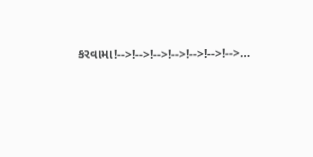કરવામા!-->!-->!-->!-->!-->!-->!-->…